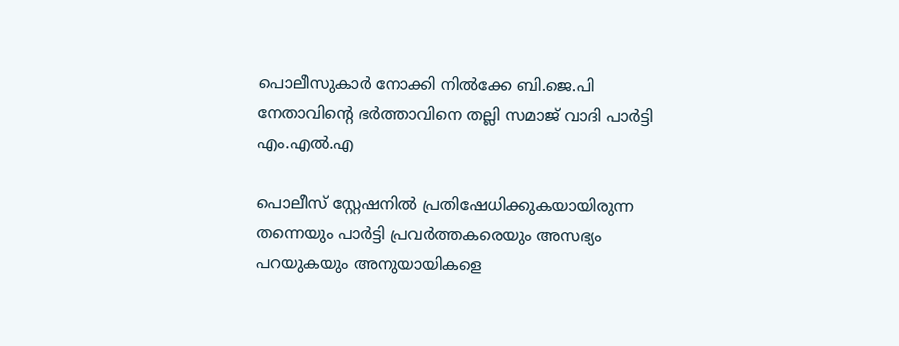പൊലീസുകാർ നോക്കി നിൽക്കേ ബി.ജെ.പി നേതാവിന്റെ ഭർത്താവിനെ തല്ലി സമാജ് വാദി പാർട്ടി എം.എൽ.എ

പൊലീസ് സ്റ്റേഷനിൽ പ്രതിഷേധിക്കുകയായിരുന്ന തന്നെയും പാർട്ടി പ്രവർത്തകരെയും അസഭ്യം പറയുകയും അനുയായികളെ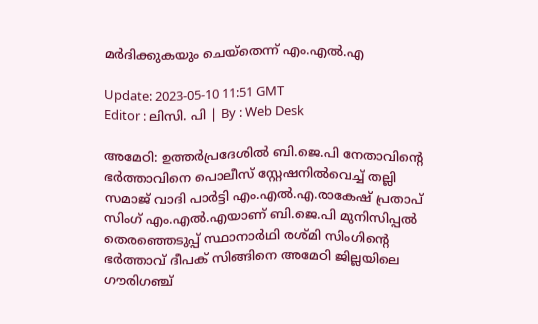മർദിക്കുകയും ചെയ്തെന്ന് എം.എല്‍.എ

Update: 2023-05-10 11:51 GMT
Editor : ലിസി. പി | By : Web Desk

അമേഠി: ഉത്തർപ്രദേശിൽ ബി.ജെ.പി നേതാവിന്റെ ഭർത്താവിനെ പൊലീസ് സ്റ്റേഷനിൽവെച്ച് തല്ലി സമാജ് വാദി പാർട്ടി എം.എൽ.എ.രാകേഷ് പ്രതാപ് സിംഗ് എം.എൽ.എയാണ് ബി.ജെ.പി മുനിസിപ്പൽ തെരഞ്ഞെടുപ്പ് സ്ഥാനാർഥി രശ്മി സിംഗിന്റെ ഭർത്താവ് ദീപക് സിങ്ങിനെ അമേഠി ജില്ലയിലെ ഗൗരിഗഞ്ച്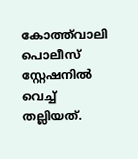കോത്ത്‍വാലി പൊലീസ് സ്റ്റേഷനിൽ വെച്ച് തല്ലിയത്.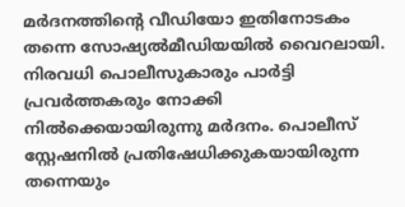മർദനത്തിന്റെ വീഡിയോ ഇതിനോടകം തന്നെ സോഷ്യൽമീഡിയയിൽ വൈറലായി. നിരവധി പൊലീസുകാരും പാർട്ടി പ്രവർത്തകരും നോക്കി നിൽക്കെയായിരുന്നു മർദനം. പൊലീസ് സ്റ്റേഷനിൽ പ്രതിഷേധിക്കുകയായിരുന്ന തന്നെയും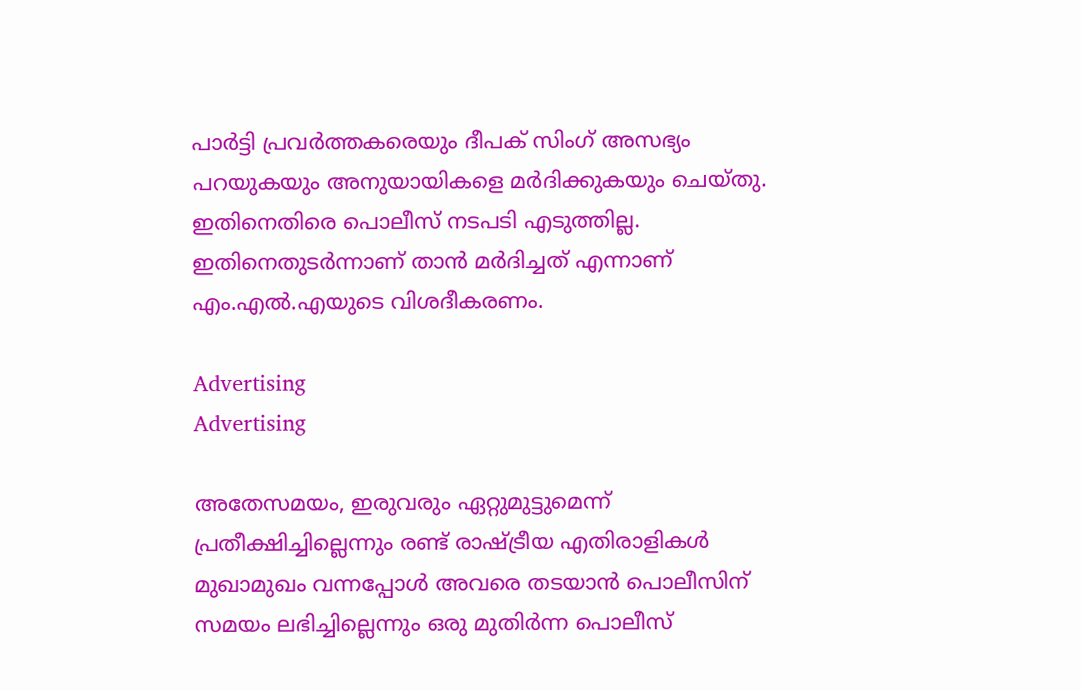പാർട്ടി പ്രവർത്തകരെയും ദീപക് സിംഗ് അസഭ്യം പറയുകയും അനുയായികളെ മർദിക്കുകയും ചെയ്തു. ഇതിനെതിരെ പൊലീസ് നടപടി എടുത്തില്ല. ഇതിനെതുടർന്നാണ് താൻ മർദിച്ചത് എന്നാണ് എം.എൽ.എയുടെ വിശദീകരണം.

Advertising
Advertising

അതേസമയം, ഇരുവരും ഏറ്റുമുട്ടുമെന്ന് പ്രതീക്ഷിച്ചില്ലെന്നും രണ്ട് രാഷ്ട്രീയ എതിരാളികൾ മുഖാമുഖം വന്നപ്പോൾ അവരെ തടയാൻ പൊലീസിന് സമയം ലഭിച്ചില്ലെന്നും ഒരു മുതിർന്ന പൊലീസ്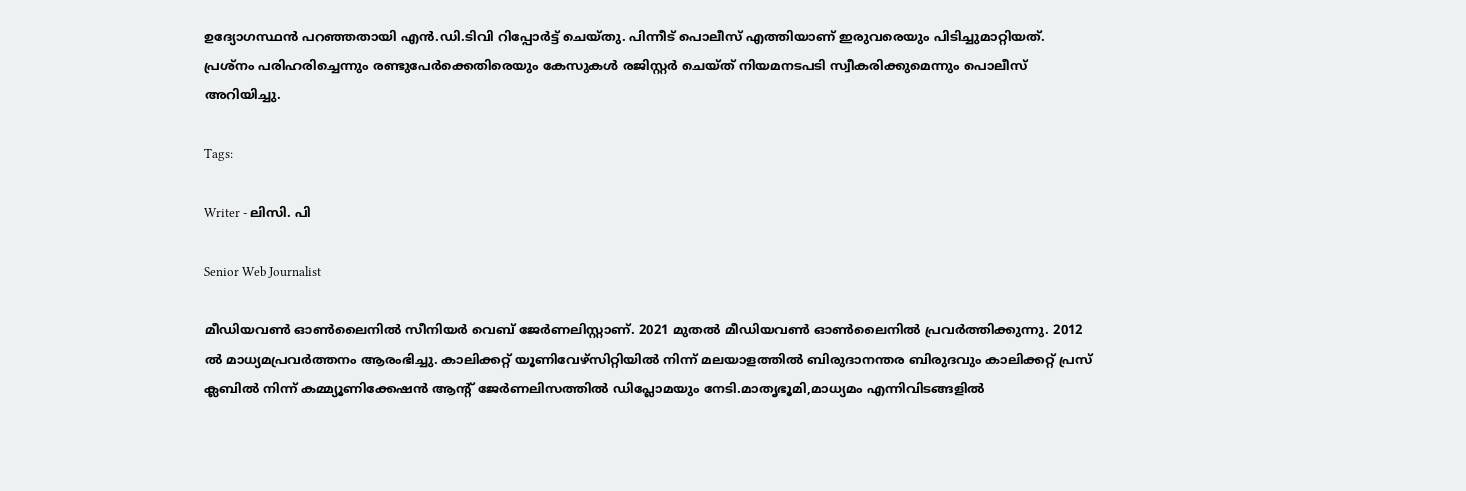ഉദ്യോഗസ്ഥൻ പറഞ്ഞതായി എൻ.ഡി.ടിവി റിപ്പോർട്ട് ചെയ്തു. പിന്നീട് പൊലീസ് എത്തിയാണ് ഇരുവരെയും പിടിച്ചുമാറ്റിയത്. പ്രശ്‌നം പരിഹരിച്ചെന്നും രണ്ടുപേർക്കെതിരെയും കേസുകൾ രജിസ്റ്റർ ചെയ്ത് നിയമനടപടി സ്വീകരിക്കുമെന്നും പൊലീസ് അറിയിച്ചു.

Tags:

Writer - ലിസി. പി

Senior Web Journalist

മീഡിയവൺ ഓൺലൈനിൽ സീനിയർ വെബ് ജേർണലിസ്റ്റാണ്. 2021 മുതൽ മീഡിയവൺ ഓൺലൈനിൽ പ്രവർത്തിക്കുന്നു. 2012 ല്‍ മാധ്യമപ്രവര്‍ത്തനം ആരംഭിച്ചു. കാലിക്കറ്റ് യൂണിവേഴ്‌സിറ്റിയിൽ നിന്ന് മലയാളത്തിൽ ബിരുദാനന്തര ബിരുദവും കാലിക്കറ്റ് പ്രസ് ക്ലബിൽ നിന്ന് കമ്മ്യൂണിക്കേഷൻ ആന്റ് ജേർണലിസത്തിൽ ഡിപ്ലോമയും നേടി.മാതൃഭൂമി,മാധ്യമം എന്നിവിടങ്ങളിൽ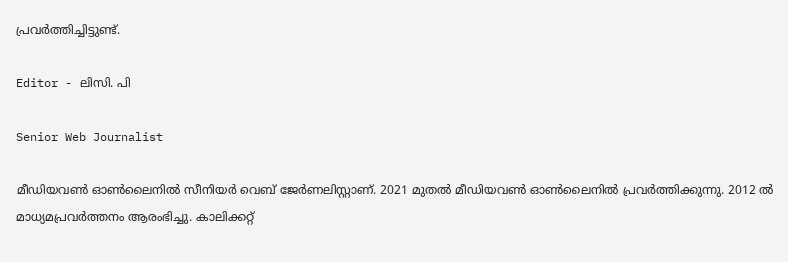പ്രവർത്തിച്ചിട്ടുണ്ട്.

Editor - ലിസി. പി

Senior Web Journalist

മീഡിയവൺ ഓൺലൈനിൽ സീനിയർ വെബ് ജേർണലിസ്റ്റാണ്. 2021 മുതൽ മീഡിയവൺ ഓൺലൈനിൽ പ്രവർത്തിക്കുന്നു. 2012 ല്‍ മാധ്യമപ്രവര്‍ത്തനം ആരംഭിച്ചു. കാലിക്കറ്റ്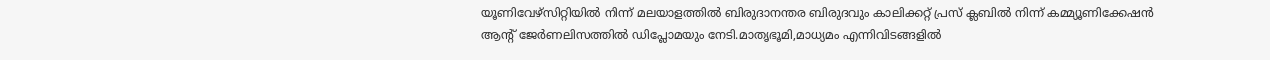യൂണിവേഴ്‌സിറ്റിയിൽ നിന്ന് മലയാളത്തിൽ ബിരുദാനന്തര ബിരുദവും കാലിക്കറ്റ് പ്രസ് ക്ലബിൽ നിന്ന് കമ്മ്യൂണിക്കേഷൻ ആന്റ് ജേർണലിസത്തിൽ ഡിപ്ലോമയും നേടി.മാതൃഭൂമി,മാധ്യമം എന്നിവിടങ്ങളിൽ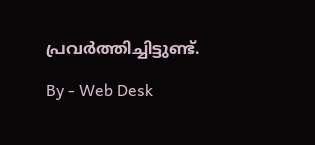പ്രവർത്തിച്ചിട്ടുണ്ട്.

By - Web Desk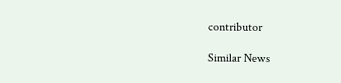contributor

Similar News